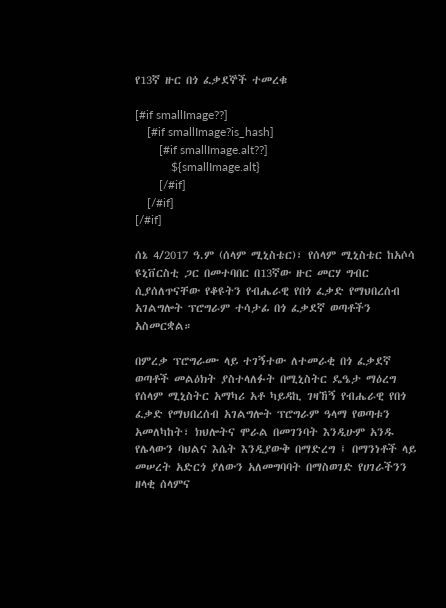የ13ኛ ዙር በጎ ፈቃደኞች ተመረቁ

[#if smallImage??]
    [#if smallImage?is_hash]
        [#if smallImage.alt??]
            ${smallImage.alt}
        [/#if]
    [/#if]
[/#if]

ሰኔ 4/2017 ዓ.ም (ሰላም ሚኒስቴር)፣ የሰላም ሚኒስቴር ከአሶሳ ዩኒቨርስቲ ጋር በመተባበር በ13ኛው ዙር መርሃ ግብር ሲያሰለጥናቸው የቆዩትን የብሔራዊ የበጎ ፈቃድ የማህበረሰብ አገልግሎት ፕሮግራም ተሳታፊ በጎ ፈቃደኛ ወጣቶችን አስመርቋል።

በምረቃ ፕሮግራሙ ላይ ተገኝተው ለተመራቂ በጎ ፈቃደኛ ወጣቶች መልዕክት ያስተላለፉት በሚኒስትር ዴዔታ ማዕረግ የሰላም ሚኒስትር አማካሪ አቶ ካይዳኪ ገዛኸኝ የብሔራዊ የበጎ ፈቃድ የማህበረሰብ አገልግሎት ፕሮግራም ዓላማ የወጣቱን አመለካከት፣ ክህሎትና ሞራል በመገንባት እንዲሁም አንዱ የሌላውን ባህልና እሴት እንዲያውቅ በማድረግ ፤ በማንነቶች ላይ መሠረት አድርጎ ያለውን አለመግባባት በማስወገድ የሀገራችንን ዘላቂ ሰላምና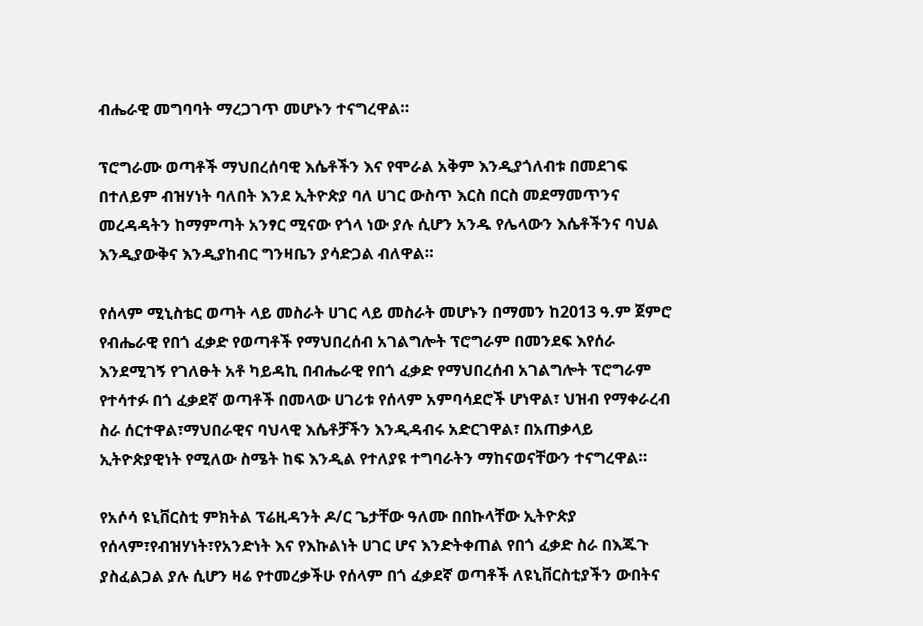ብሔራዊ መግባባት ማረጋገጥ መሆኑን ተናግረዋል።

ፕሮግራሙ ወጣቶች ማህበረሰባዊ እሴቶችን እና የሞራል አቅም እንዲያጎለብቱ በመደገፍ በተለይም ብዝሃነት ባለበት እንደ ኢትዮጵያ ባለ ሀገር ውስጥ እርስ በርስ መደማመጥንና መረዳዳትን ከማምጣት አንፃር ሚናው የጎላ ነው ያሉ ሲሆን አንዱ የሌላውን እሴቶችንና ባህል እንዲያውቅና እንዲያከብር ግንዛቤን ያሳድጋል ብለዋል።

የሰላም ሚኒስቴር ወጣት ላይ መስራት ሀገር ላይ መስራት መሆኑን በማመን ከ2013 ዓ.ም ጀምሮ የብሔራዊ የበጎ ፈቃድ የወጣቶች የማህበረሰብ አገልግሎት ፕሮግራም በመንደፍ እየሰራ እንደሚገኝ የገለፁት አቶ ካይዳኪ በብሔራዊ የበጎ ፈቃድ የማህበረሰብ አገልግሎት ፕሮግራም የተሳተፉ በጎ ፈቃደኛ ወጣቶች በመላው ሀገሪቱ የሰላም አምባሳደሮች ሆነዋል፣ ህዝብ የማቀራረብ ስራ ሰርተዋል፣ማህበራዊና ባህላዊ እሴቶቻችን እንዲዳብሩ አድርገዋል፣ በአጠቃላይ ኢትዮጵያዊነት የሚለው ስሜት ከፍ እንዲል የተለያዩ ተግባራትን ማከናወናቸውን ተናግረዋል።

የአሶሳ ዩኒቨርስቲ ምክትል ፕሬዚዳንት ዶ/ር ጌታቸው ዓለሙ በበኩላቸው ኢትዮጵያ የሰላም፣የብዝሃነት፣የአንድነት እና የእኩልነት ሀገር ሆና እንድትቀጠል የበጎ ፈቃድ ስራ በእጁጉ ያስፈልጋል ያሉ ሲሆን ዛሬ የተመረቃችሁ የሰላም በጎ ፈቃደኛ ወጣቶች ለዩኒቨርስቲያችን ውበትና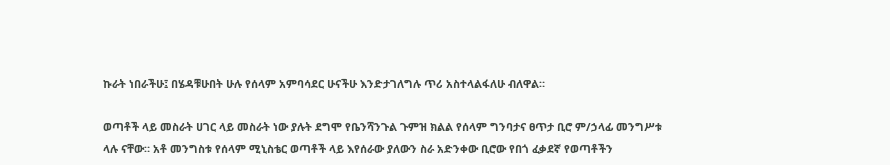ኩራት ነበራችሁ፤ በሄዳቹሁበት ሁሉ የሰላም አምባሳደር ሁናችሁ እንድታገለግሉ ጥሪ አስተላልፋለሁ ብለዋል።

ወጣቶች ላይ መስራት ሀገር ላይ መስራት ነው ያሉት ደግሞ የቤንሻንጉል ጉምዝ ክልል የሰላም ግንባታና ፀጥታ ቢሮ ም/ኃላፊ መንግሥቱ ላሉ ናቸው። አቶ መንግስቱ የሰላም ሚኒስቴር ወጣቶች ላይ እየሰራው ያለውን ስራ አድንቀው ቢሮው የበጎ ፈቃደኛ የወጣቶችን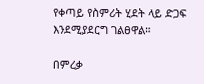የቀጣይ የስምሪት ሂደት ላይ ድጋፍ እንደሚያደርግ ገልፀዋል።

በምረቃ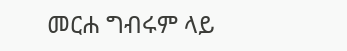መርሐ ግብሩም ላይ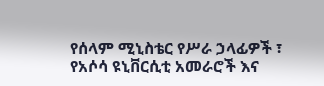የሰላም ሚኒስቴር የሥራ ኃላፊዎች ፣ የአሶሳ ዩኒቨርሲቲ አመራሮች እና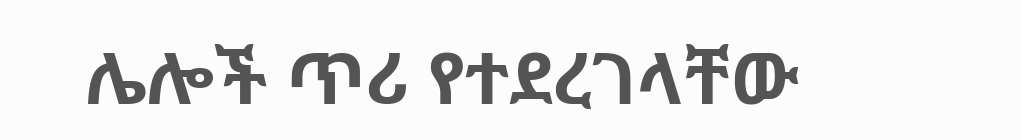ሌሎች ጥሪ የተደረገላቸው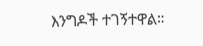እንግዶች ተገኝተዋል።